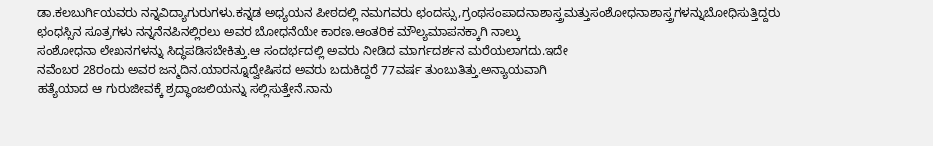ಡಾ.ಕಲಬುರ್ಗಿಯವರು ನನ್ನವಿದ್ಯಾಗುರುಗಳು.ಕನ್ನಡ ಅಧ್ಯಯನ ಪೀಠದಲ್ಲಿ ನಮಗವರು ಛಂದಸ್ಸು,ಗ್ರಂಥಸಂಪಾದನಾಶಾಸ್ತ್ರಮತ್ತುಸಂಶೋಧನಾಶಾಸ್ತ್ರಗಳನ್ನುಬೋಧಿಸುತ್ತಿದ್ದರು
ಛಂಧಸ್ಸಿನ ಸೂತ್ರಗಳು ನನ್ನನೆನಪಿನಲ್ಲಿರಲು ಅವರ ಬೋಧನೆಯೇ ಕಾರಣ.ಆಂತರಿಕ ಮೌಲ್ಯಮಾಪನಕ್ಕಾಗಿ ನಾಲ್ಕು
ಸಂಶೋಧನಾ ಲೇಖನಗಳನ್ನು ಸಿದ್ಧಪಡಿಸಬೇಕಿತ್ತು.ಆ ಸಂದರ್ಭದಲ್ಲಿ ಅವರು ನೀಡಿದ ಮಾರ್ಗದರ್ಶನ ಮರೆಯಲಾಗದು.ಇದೇ
ನವೆಂಬರ 28ರಂದು ಅವರ ಜನ್ಮದಿನ.ಯಾರನ್ನೂದ್ವೇಷಿಸದ ಅವರು ಬದುಕಿದ್ದರೆ 77ವರ್ಷ ತುಂಬುತಿತ್ತು.ಅನ್ಯಾಯವಾಗಿ
ಹತ್ಯೆಯಾದ ಆ ಗುರುಜೀವಕ್ಕೆ ಶ್ರದ್ಧಾಂಜಲಿಯನ್ನು ಸಲ್ಲಿಸುತ್ತೇನೆ.ನಾನು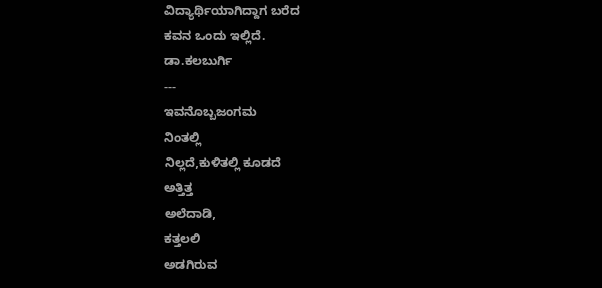ವಿದ್ಯಾರ್ಥಿಯಾಗಿದ್ದಾಗ ಬರೆದ
ಕವನ ಒಂದು ಇಲ್ಲಿದೆ.
ಡಾ.ಕಲಬುರ್ಗಿ
---
ಇವನೊಬ್ಬಜಂಗಮ
ನಿಂತಲ್ಲಿ
ನಿಲ್ಲದೆ,ಕುಳಿತಲ್ಲಿ ಕೂಡದೆ
ಅತ್ತಿತ್ತ
ಅಲೆದಾಡಿ,
ಕತ್ತಲಲಿ
ಅಡಗಿರುವ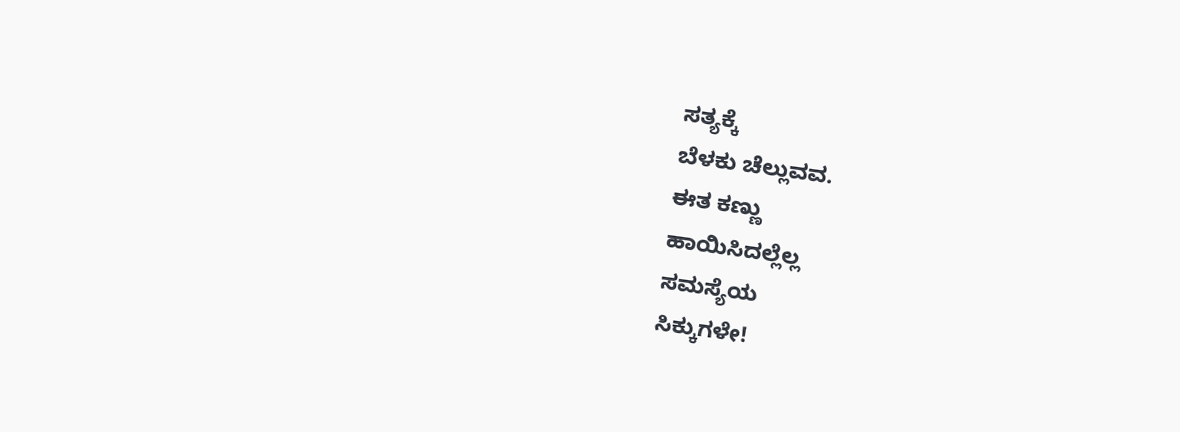ಸತ್ಯಕ್ಕೆ
ಬೆಳಕು ಚೆಲ್ಲುವವ.
ಈತ ಕಣ್ಣು
ಹಾಯಿಸಿದಲ್ಲೆಲ್ಲ
ಸಮಸ್ಯೆಯ
ಸಿಕ್ಕುಗಳೇ!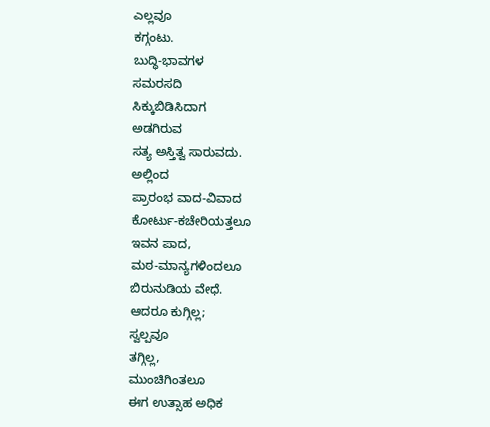ಎಲ್ಲವೂ
ಕಗ್ಗಂಟು.
ಬುದ್ಧಿ-ಭಾವಗಳ
ಸಮರಸದಿ
ಸಿಕ್ಕುಬಿಡಿಸಿದಾಗ
ಅಡಗಿರುವ
ಸತ್ಯ ಅಸ್ತಿತ್ವ ಸಾರುವದು.
ಅಲ್ಲಿಂದ
ಪ್ರಾರಂಭ ವಾದ-ವಿವಾದ
ಕೋರ್ಟು-ಕಚೇರಿಯತ್ತಲೂ
ಇವನ ಪಾದ,
ಮಠ-ಮಾನ್ಯಗಳಿಂದಲೂ
ಬಿರುನುಡಿಯ ವೇಧೆ.
ಆದರೂ ಕುಗ್ಗಿಲ್ಲ;
ಸ್ವಲ್ಪವೂ
ತಗ್ಗಿಲ್ಲ,
ಮುಂಚಿಗಿಂತಲೂ
ಈಗ ಉತ್ಸಾಹ ಅಧಿಕ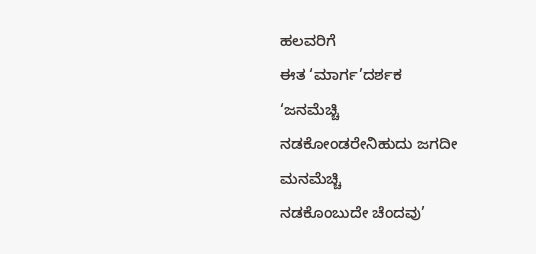ಹಲವರಿಗೆ
ಈತ ‘ಮಾರ್ಗ’ದರ್ಶಕ
‘ಜನಮೆಚ್ಚಿ
ನಡಕೋಂಡರೇನಿಹುದು ಜಗದೀ
ಮನಮೆಚ್ಚಿ
ನಡಕೊಂಬುದೇ ಚೆಂದವು’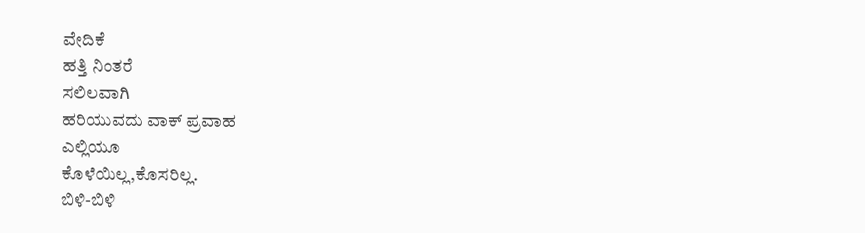ವೇದಿಕೆ
ಹತ್ತಿ ನಿಂತರೆ
ಸಲಿಲವಾಗಿ
ಹರಿಯುವದು ವಾಕ್ ಪ್ರವಾಹ
ಎಲ್ಲಿಯೂ
ಕೊಳೆಯಿಲ್ಲ,ಕೊಸರಿಲ್ಲ.
ಬಿಳಿ-ಬಿಳಿ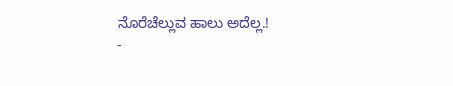ನೊರೆಚೆಲ್ಲುವ ಹಾಲು ಅದೆಲ್ಲ.!
-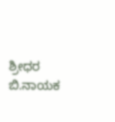ಶ್ರೀಧರ ಬಿ.ನಾಯಕ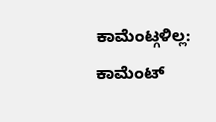ಕಾಮೆಂಟ್ಗಳಿಲ್ಲ:
ಕಾಮೆಂಟ್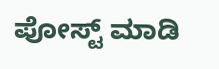ಪೋಸ್ಟ್ ಮಾಡಿ